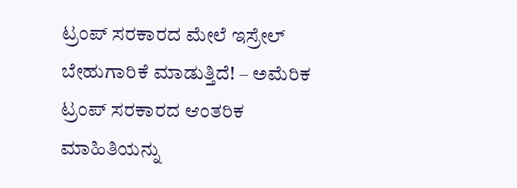ಟ್ರಂಪ್ ಸರಕಾರದ ಮೇಲೆ ಇಸ್ರೇಲ್ ಬೇಹುಗಾರಿಕೆ ಮಾಡುತ್ತಿದೆ! – ಅಮೆರಿಕ
ಟ್ರಂಪ್ ಸರಕಾರದ ಆಂತರಿಕ ಮಾಹಿತಿಯನ್ನು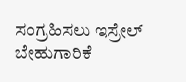ಸಂಗ್ರಹಿಸಲು ಇಸ್ರೇಲ್ ಬೇಹುಗಾರಿಕೆ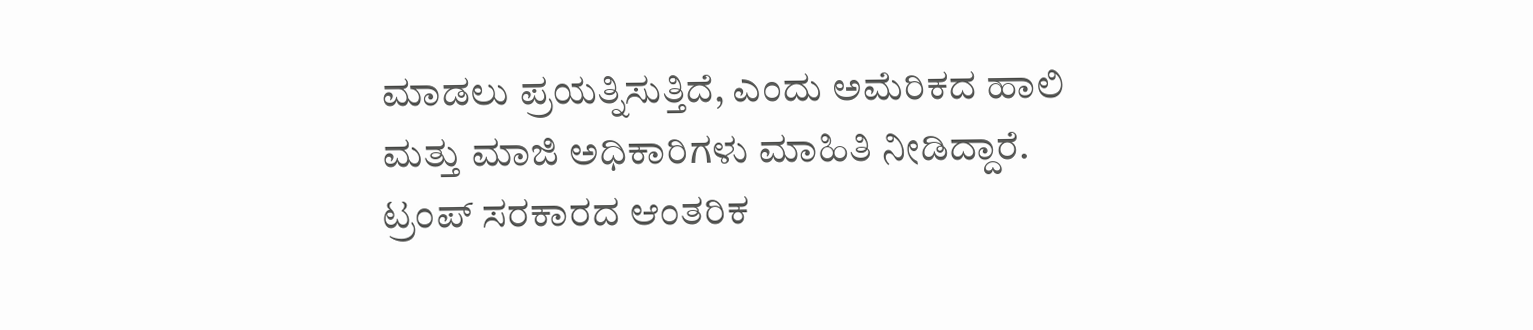ಮಾಡಲು ಪ್ರಯತ್ನಿಸುತ್ತಿದೆ, ಎಂದು ಅಮೆರಿಕದ ಹಾಲಿ ಮತ್ತು ಮಾಜಿ ಅಧಿಕಾರಿಗಳು ಮಾಹಿತಿ ನೀಡಿದ್ದಾರೆ.
ಟ್ರಂಪ್ ಸರಕಾರದ ಆಂತರಿಕ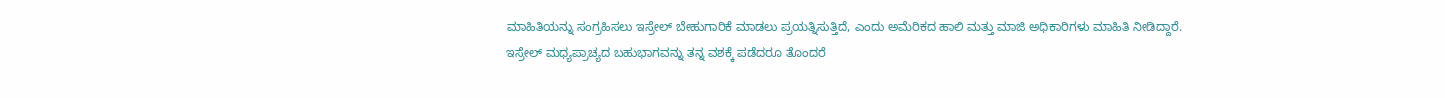ಮಾಹಿತಿಯನ್ನು ಸಂಗ್ರಹಿಸಲು ಇಸ್ರೇಲ್ ಬೇಹುಗಾರಿಕೆ ಮಾಡಲು ಪ್ರಯತ್ನಿಸುತ್ತಿದೆ, ಎಂದು ಅಮೆರಿಕದ ಹಾಲಿ ಮತ್ತು ಮಾಜಿ ಅಧಿಕಾರಿಗಳು ಮಾಹಿತಿ ನೀಡಿದ್ದಾರೆ.
ಇಸ್ರೇಲ್ ಮಧ್ಯಪ್ರಾಚ್ಯದ ಬಹುಭಾಗವನ್ನು ತನ್ನ ವಶಕ್ಕೆ ಪಡೆದರೂ ತೊಂದರೆ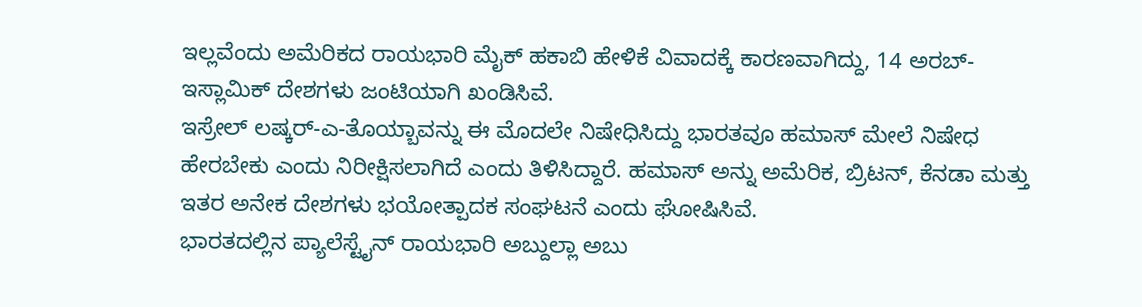ಇಲ್ಲವೆಂದು ಅಮೆರಿಕದ ರಾಯಭಾರಿ ಮೈಕ್ ಹಕಾಬಿ ಹೇಳಿಕೆ ವಿವಾದಕ್ಕೆ ಕಾರಣವಾಗಿದ್ದು, 14 ಅರಬ್-ಇಸ್ಲಾಮಿಕ್ ದೇಶಗಳು ಜಂಟಿಯಾಗಿ ಖಂಡಿಸಿವೆ.
ಇಸ್ರೇಲ್ ಲಷ್ಕರ್-ಎ-ತೊಯ್ಬಾವನ್ನು ಈ ಮೊದಲೇ ನಿಷೇಧಿಸಿದ್ದು ಭಾರತವೂ ಹಮಾಸ್ ಮೇಲೆ ನಿಷೇಧ ಹೇರಬೇಕು ಎಂದು ನಿರೀಕ್ಷಿಸಲಾಗಿದೆ ಎಂದು ತಿಳಿಸಿದ್ದಾರೆ. ಹಮಾಸ್ ಅನ್ನು ಅಮೆರಿಕ, ಬ್ರಿಟನ್, ಕೆನಡಾ ಮತ್ತು ಇತರ ಅನೇಕ ದೇಶಗಳು ಭಯೋತ್ಪಾದಕ ಸಂಘಟನೆ ಎಂದು ಘೋಷಿಸಿವೆ.
ಭಾರತದಲ್ಲಿನ ಪ್ಯಾಲೆಸ್ಟೈನ್ ರಾಯಭಾರಿ ಅಬ್ದುಲ್ಲಾ ಅಬು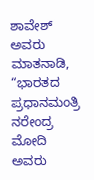ಶಾವೇಶ್ ಅವರು ಮಾತನಾಡಿ, “ಭಾರತದ ಪ್ರಧಾನಮಂತ್ರಿ ನರೇಂದ್ರ ಮೋದಿ ಅವರು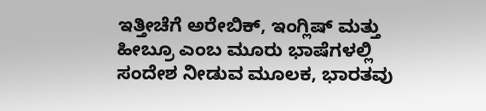ಇತ್ತೀಚೆಗೆ ಅರೇಬಿಕ್, ಇಂಗ್ಲಿಷ್ ಮತ್ತು ಹೀಬ್ರೂ ಎಂಬ ಮೂರು ಭಾಷೆಗಳಲ್ಲಿ ಸಂದೇಶ ನೀಡುವ ಮೂಲಕ, ಭಾರತವು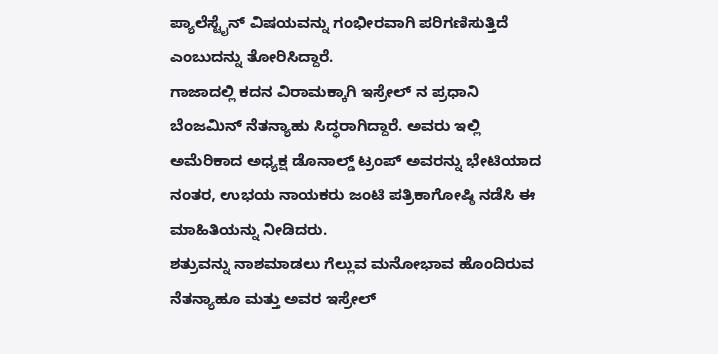ಪ್ಯಾಲೆಸ್ಟೈನ್ ವಿಷಯವನ್ನು ಗಂಭೀರವಾಗಿ ಪರಿಗಣಿಸುತ್ತಿದೆ ಎಂಬುದನ್ನು ತೋರಿಸಿದ್ದಾರೆ.
ಗಾಜಾದಲ್ಲಿ ಕದನ ವಿರಾಮಕ್ಕಾಗಿ ಇಸ್ರೇಲ್ ನ ಪ್ರಧಾನಿ ಬೆಂಜಮಿನ್ ನೆತನ್ಯಾಹು ಸಿದ್ಧರಾಗಿದ್ದಾರೆ. ಅವರು ಇಲ್ಲಿ ಅಮೆರಿಕಾದ ಅಧ್ಯಕ್ಷ ಡೊನಾಲ್ಡ್ ಟ್ರಂಪ್ ಅವರನ್ನು ಭೇಟಿಯಾದ ನಂತರ, ಉಭಯ ನಾಯಕರು ಜಂಟಿ ಪತ್ರಿಕಾಗೋಷ್ಠಿ ನಡೆಸಿ ಈ ಮಾಹಿತಿಯನ್ನು ನೀಡಿದರು.
ಶತ್ರುವನ್ನು ನಾಶಮಾಡಲು ಗೆಲ್ಲುವ ಮನೋಭಾವ ಹೊಂದಿರುವ ನೆತನ್ಯಾಹೂ ಮತ್ತು ಅವರ ಇಸ್ರೇಲ್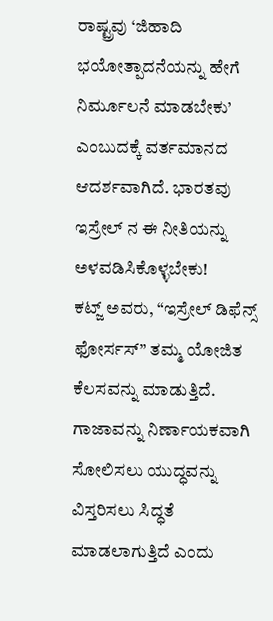ರಾಷ್ಟ್ರವು ‘ಜಿಹಾದಿ ಭಯೋತ್ಪಾದನೆಯನ್ನು ಹೇಗೆ ನಿರ್ಮೂಲನೆ ಮಾಡಬೇಕು’ ಎಂಬುದಕ್ಕೆ ವರ್ತಮಾನದ ಆದರ್ಶವಾಗಿದೆ. ಭಾರತವು ಇಸ್ರೇಲ್ ನ ಈ ನೀತಿಯನ್ನು ಅಳವಡಿಸಿಕೊಳ್ಳಬೇಕು!
ಕಟ್ಜ್ ಅವರು, “ಇಸ್ರೇಲ್ ಡಿಫೆನ್ಸ್ ಫೋರ್ಸಸ್” ತಮ್ಮ ಯೋಜಿತ ಕೆಲಸವನ್ನು ಮಾಡುತ್ತಿದೆ. ಗಾಜಾವನ್ನು ನಿರ್ಣಾಯಕವಾಗಿ ಸೋಲಿಸಲು ಯುದ್ಧವನ್ನು ವಿಸ್ತರಿಸಲು ಸಿದ್ಧತೆ ಮಾಡಲಾಗುತ್ತಿದೆ ಎಂದು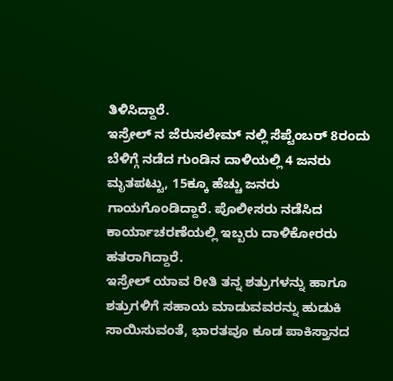ತಿಳಿಸಿದ್ದಾರೆ.
ಇಸ್ರೇಲ್ ನ ಜೆರುಸಲೇಮ್ ನಲ್ಲಿ ಸೆಪ್ಟೆಂಬರ್ 8ರಂದು ಬೆಳಿಗ್ಗೆ ನಡೆದ ಗುಂಡಿನ ದಾಳಿಯಲ್ಲಿ 4 ಜನರು ಮೃತಪಟ್ಟು, 15ಕ್ಕೂ ಹೆಚ್ಚು ಜನರು ಗಾಯಗೊಂಡಿದ್ದಾರೆ. ಪೊಲೀಸರು ನಡೆಸಿದ ಕಾರ್ಯಾಚರಣೆಯಲ್ಲಿ ಇಬ್ಬರು ದಾಳಿಕೋರರು ಹತರಾಗಿದ್ದಾರೆ.
ಇಸ್ರೇಲ್ ಯಾವ ರೀತಿ ತನ್ನ ಶತ್ರುಗಳನ್ನು ಹಾಗೂ ಶತ್ರುಗಳಿಗೆ ಸಹಾಯ ಮಾಡುವವರನ್ನು ಹುಡುಕಿ ಸಾಯಿಸುವಂತೆ, ಭಾರತವೂ ಕೂಡ ಪಾಕಿಸ್ತಾನದ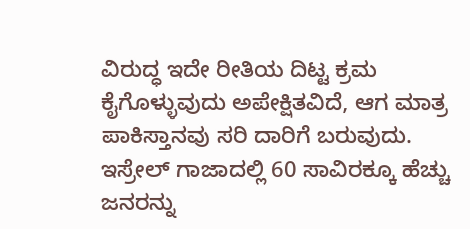ವಿರುದ್ಧ ಇದೇ ರೀತಿಯ ದಿಟ್ಟ ಕ್ರಮ ಕೈಗೊಳ್ಳುವುದು ಅಪೇಕ್ಷಿತವಿದೆ, ಆಗ ಮಾತ್ರ ಪಾಕಿಸ್ತಾನವು ಸರಿ ದಾರಿಗೆ ಬರುವುದು.
ಇಸ್ರೇಲ್ ಗಾಜಾದಲ್ಲಿ 60 ಸಾವಿರಕ್ಕೂ ಹೆಚ್ಚು ಜನರನ್ನು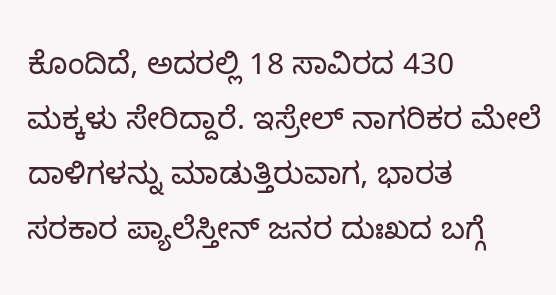ಕೊಂದಿದೆ, ಅದರಲ್ಲಿ 18 ಸಾವಿರದ 430 ಮಕ್ಕಳು ಸೇರಿದ್ದಾರೆ. ಇಸ್ರೇಲ್ ನಾಗರಿಕರ ಮೇಲೆ ದಾಳಿಗಳನ್ನು ಮಾಡುತ್ತಿರುವಾಗ, ಭಾರತ ಸರಕಾರ ಪ್ಯಾಲೆಸ್ತೀನ್ ಜನರ ದುಃಖದ ಬಗ್ಗೆ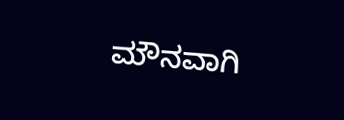ಮೌನವಾಗಿ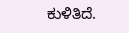ಕುಳಿತಿದೆ.